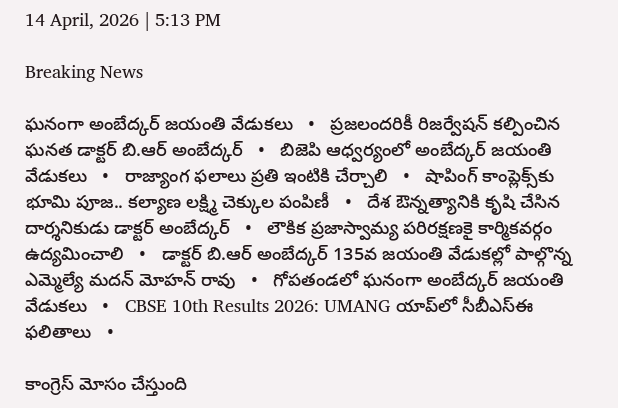14 April, 2026 | 5:13 PM

Breaking News

ఘనంగా అంబేద్కర్ జయంతి వేడుకలు   •   ప్రజలందరికీ రిజర్వేషన్ కల్పించిన ఘనత డాక్టర్ బి.ఆర్ అంబేద్కర్   •   బిజెపి ఆధ్వర్యంలో అంబేద్కర్ జయంతి వేడుకలు   •   రాజ్యాంగ ఫలాలు ప్రతి ఇంటికి చేర్చాలి   •   షాపింగ్ కాంప్లెక్స్‌కు భూమి పూజ.. కల్యాణ లక్ష్మి చెక్కుల పంపిణీ   •   దేశ ఔన్నత్యానికి కృషి చేసిన దార్శనికుడు డాక్టర్ అంబేద్కర్   •   లౌకిక ప్రజాస్వామ్య పరిరక్షణకై కార్మికవర్గం ఉద్యమించాలి   •   డాక్టర్ బి.ఆర్ అంబేద్కర్ 135వ జయంతి వేడుకల్లో పాల్గొన్న ఎమ్మెల్యే మదన్ మోహన్ రావు   •   గోపతండలో ఘనంగా అంబేద్కర్ జయంతి వేడుకలు   •   CBSE 10th Results 2026: UMANG యాప్‌లో సీబీఎస్ఈ ఫలితాలు   •

కాంగ్రెస్ మోసం చేస్తుంది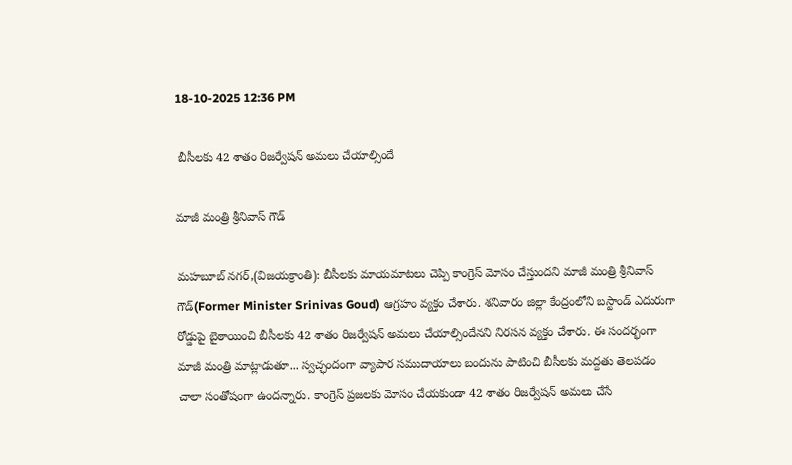18-10-2025 12:36 PM

 బీసీలకు 42 శాతం రిజర్వేషన్ అమలు చేయాల్సిందే

మాజీ మంత్రి శ్రీనివాస్ గౌడ్

మహబూబ్ నగర్,(విజయక్రాంతి): బీసీలకు మాయమాటలు చెప్పి కాంగ్రెస్ మోసం చేస్తుందని మాజీ మంత్రి శ్రీనివాస్ గౌడ్(Former Minister Srinivas Goud) ఆగ్రహం వ్యక్తం చేశారు. శనివారం జిల్లా కేంద్రంలోని బస్టాండ్ ఎదురుగా రోడ్డుపై బైఠాయించి బీసీలకు 42 శాతం రిజర్వేషన్ అమలు చేయాల్సిందేనని నిరసన వ్యక్తం చేశారు. ఈ సందర్భంగా మాజీ మంత్రి మాట్లాడుతూ... స్వచ్ఛందంగా వ్యాపార సముదాయాలు బందును పాటించి బీసీలకు మద్దతు తెలపడం చాలా సంతోషంగా ఉందన్నారు. కాంగ్రెస్ ప్రజలకు మోసం చేయకుండా 42 శాతం రిజర్వేషన్ అమలు చేసే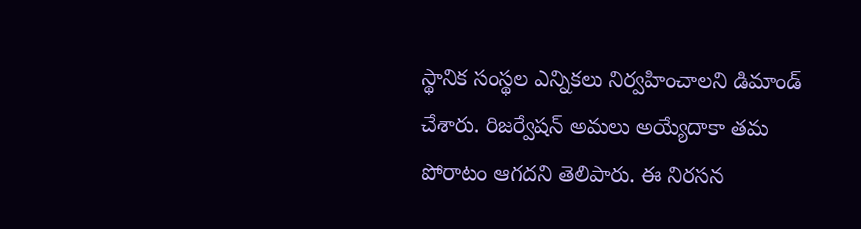స్థానిక సంస్థల ఎన్నికలు నిర్వహించాలని డిమాండ్ చేశారు. రిజర్వేషన్ అమలు అయ్యేదాకా తమ పోరాటం ఆగదని తెలిపారు. ఈ నిరసన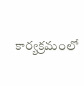కార్యక్రమంలో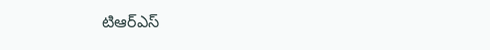టిఆర్ఎస్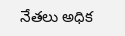నేతలు అధిక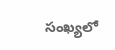సంఖ్యలో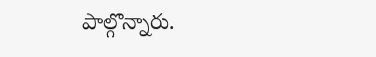పాల్గొన్నారు.